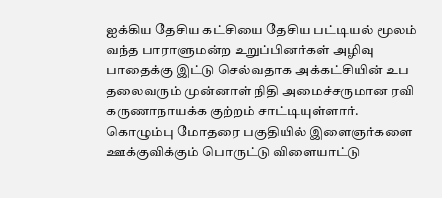ஐக்கிய தேசிய கட்சியை தேசிய பட்டியல் மூலம் வந்த பாராளுமன்ற உறுப்பினர்கள் அழிவு பாதைக்கு இட்டு செல்வதாக அக்கட்சியின் உப தலைவரும் முன்னாள் நிதி அமைச்சருமான ரவி கருணாநாயக்க குற்றம் சாட்டியுள்ளார்.
கொழும்பு மோதரை பகுதியில் இளைஞர்களை ஊக்குவிக்கும் பொருட்டு விளையாட்டு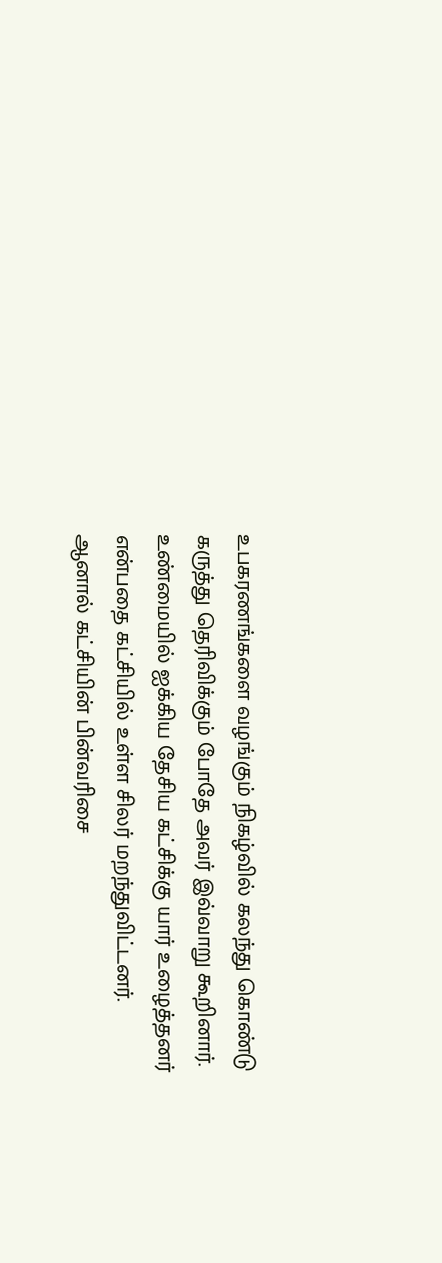உபகரணங்களை வழங்கும் நிகழ்வில் கலந்து கொண்டு கருத்து தெரிவிக்கும் போதே அவர் இவ்வாறு கூறினார்.
உண்மையில் ஐக்கிய தேசிய கட்சிக்கு யார் உழைத்தனர் என்பதை கட்சியில் உள்ள சிலர் மறந்துவிட்டனர்.
ஆனால் கட்சியின் பின்வரிசை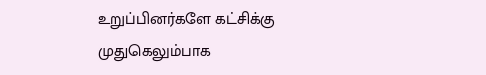உறுப்பினர்களே கட்சிக்கு முதுகெலும்பாக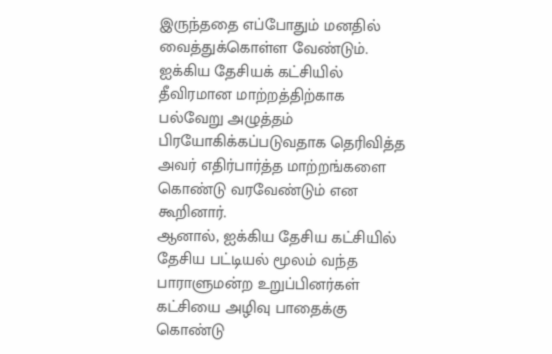இருந்ததை எப்போதும் மனதில் வைத்துக்கொள்ள வேண்டும்.
ஐக்கிய தேசியக் கட்சியில் தீவிரமான மாற்றத்திற்காக பல்வேறு அழுத்தம் பிரயோகிக்கப்படுவதாக தெரிவித்த அவர் எதிர்பார்த்த மாற்றங்களை கொண்டு வரவேண்டும் என கூறினார்.
ஆனால், ஐக்கிய தேசிய கட்சியில் தேசிய பட்டியல் மூலம் வந்த பாராளுமன்ற உறுப்பினர்கள் கட்சியை அழிவு பாதைக்கு கொண்டு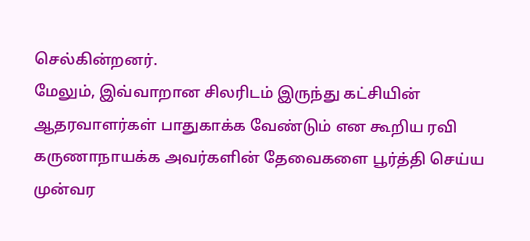செல்கின்றனர்.
மேலும், இவ்வாறான சிலரிடம் இருந்து கட்சியின் ஆதரவாளர்கள் பாதுகாக்க வேண்டும் என கூறிய ரவி கருணாநாயக்க அவர்களின் தேவைகளை பூர்த்தி செய்ய முன்வர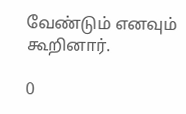வேண்டும் எனவும் கூறினார்.

0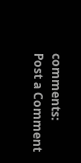comments:
Post a Comment